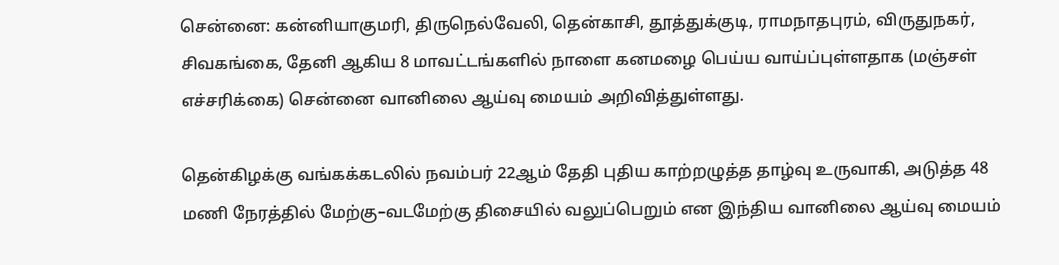சென்னை: கன்னியாகுமரி, திருநெல்வேலி, தென்காசி, தூத்துக்குடி, ராமநாதபுரம், விருதுநகர், சிவகங்கை, தேனி ஆகிய 8 மாவட்டங்களில் நாளை கனமழை பெய்ய வாய்ப்புள்ளதாக (மஞ்சள் எச்சரிக்கை) சென்னை வானிலை ஆய்வு மையம் அறிவித்துள்ளது.

தென்கிழக்கு வங்கக்கடலில் நவம்பர் 22ஆம் தேதி புதிய காற்றழுத்த தாழ்வு உருவாகி, அடுத்த 48 மணி நேரத்தில் மேற்கு–வடமேற்கு திசையில் வலுப்பெறும் என இந்திய வானிலை ஆய்வு மையம்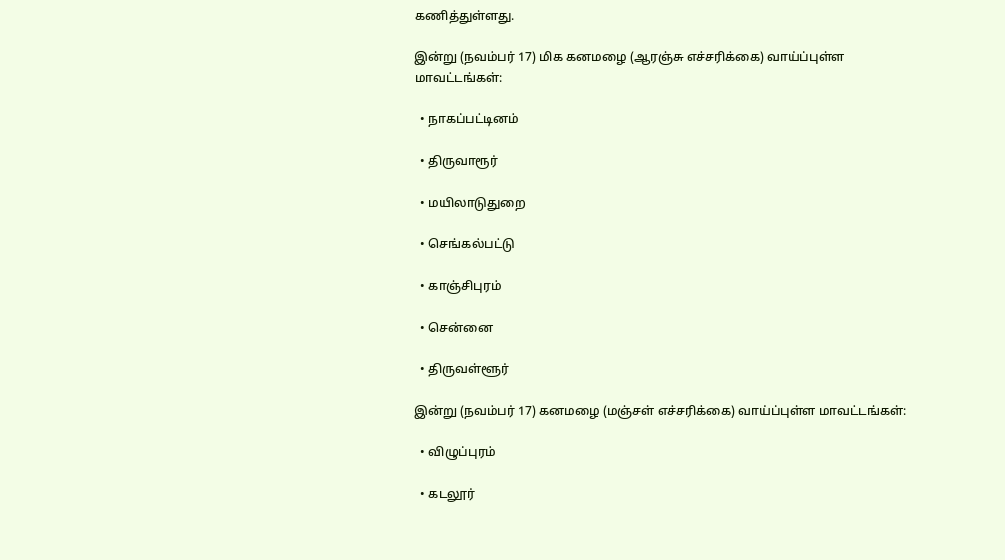கணித்துள்ளது.

இன்று (நவம்பர் 17) மிக கனமழை (ஆரஞ்சு எச்சரிக்கை) வாய்ப்புள்ள மாவட்டங்கள்:

  • நாகப்பட்டினம்

  • திருவாரூர்

  • மயிலாடுதுறை

  • செங்கல்பட்டு

  • காஞ்சிபுரம்

  • சென்னை

  • திருவள்ளூர்

இன்று (நவம்பர் 17) கனமழை (மஞ்சள் எச்சரிக்கை) வாய்ப்புள்ள மாவட்டங்கள்:

  • விழுப்புரம்

  • கடலூர்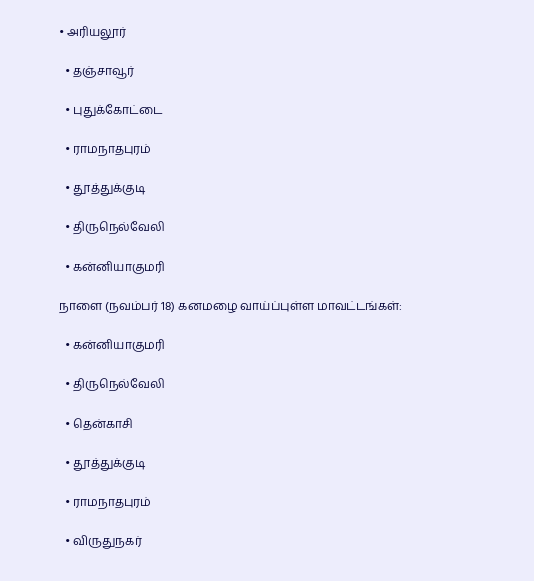• அரியலூர்

  • தஞ்சாவூர்

  • புதுக்கோட்டை

  • ராமநாதபுரம்

  • தூத்துக்குடி

  • திருநெல்வேலி

  • கன்னியாகுமரி

நாளை (நவம்பர் 18) கனமழை வாய்ப்புள்ள மாவட்டங்கள்:

  • கன்னியாகுமரி

  • திருநெல்வேலி

  • தென்காசி

  • தூத்துக்குடி

  • ராமநாதபுரம்

  • விருதுநகர்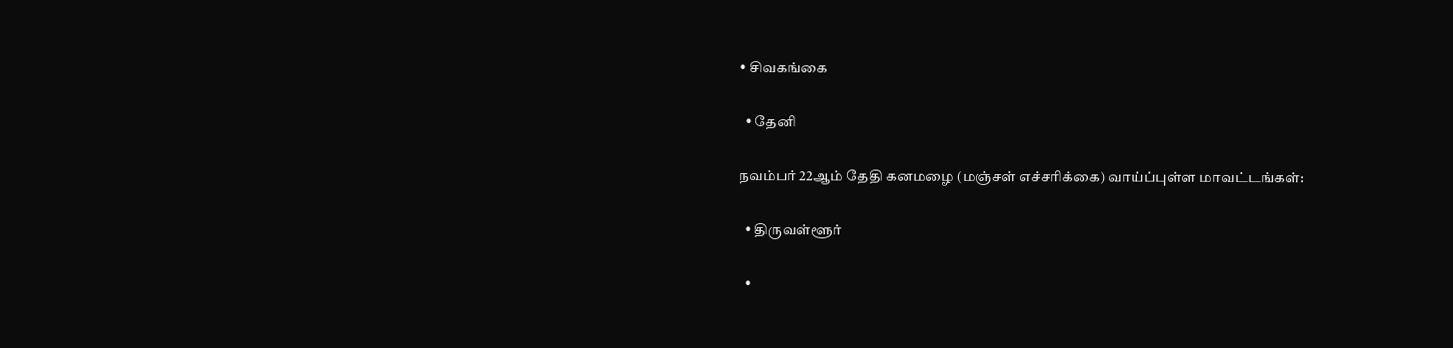• சிவகங்கை

  • தேனி

நவம்பர் 22ஆம் தேதி கனமழை (மஞ்சள் எச்சரிக்கை) வாய்ப்புள்ள மாவட்டங்கள்:

  • திருவள்ளூர்

  •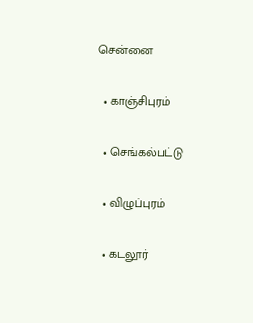சென்னை

  • காஞ்சிபுரம்

  • செங்கல்பட்டு

  • விழுப்புரம்

  • கடலூர்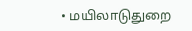• மயிலாடுதுறை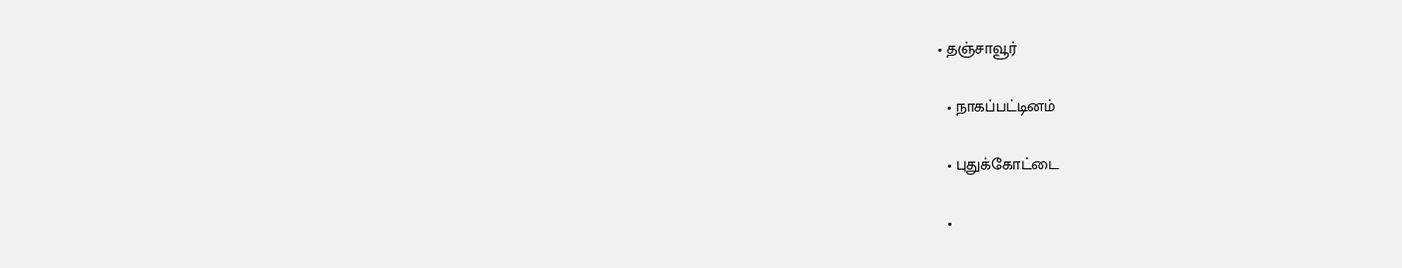• தஞ்சாவூர்

  • நாகப்பட்டினம்

  • புதுக்கோட்டை

  •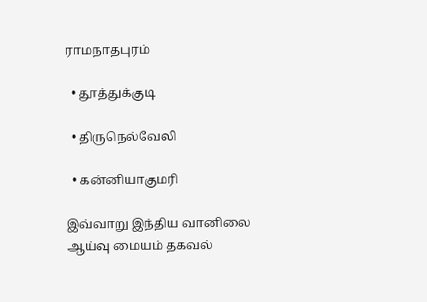ராமநாதபுரம்

  • தூத்துக்குடி

  • திருநெல்வேலி

  • கன்னியாகுமரி

இவ்வாறு இந்திய வானிலை ஆய்வு மையம் தகவல்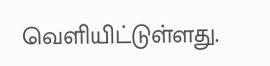வெளியிட்டுள்ளது.